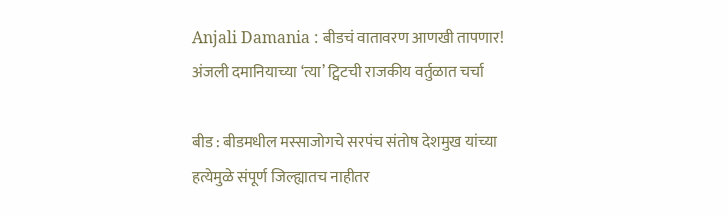Anjali Damania : बीडचं वातावरण आणखी तापणार! अंजली दमानियाच्या ‘त्या’ ट्विटची राजकीय वर्तुळात चर्चा

बीड : बीडमधील मस्साजोगचे सरपंच संतोष देशमुख यांच्या हत्येमुळे संपूर्ण जिल्ह्यातच नाहीतर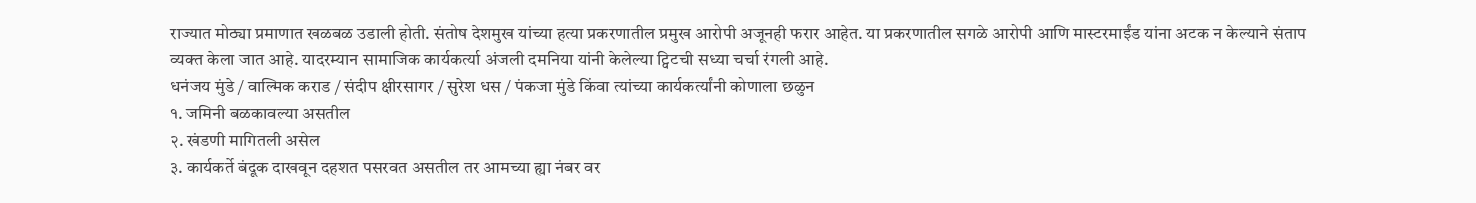राज्यात मोठ्या प्रमाणात खळबळ उडाली होती. संतोष देशमुख यांच्या हत्या प्रकरणातील प्रमुख आरोपी अजूनही फरार आहेत. या प्रकरणातील सगळे आरोपी आणि मास्टरमाईंड यांना अटक न केल्याने संताप व्यक्त केला जात आहे. यादरम्यान सामाजिक कार्यकर्त्या अंजली दमनिया यांनी केलेल्या ट्विटची सध्या चर्चा रंगली आहे.
धनंजय मुंडे / वाल्मिक कराड / संदीप क्षीरसागर / सुरेश धस / पंकजा मुंडे किंवा त्यांच्या कार्यकर्त्यांनी कोणाला छळुन
१. जमिनी बळकावल्या असतील
२. खंडणी मागितली असेल
३. कार्यकर्ते बंदूक दाखवून दहशत पसरवत असतील तर आमच्या ह्या नंबर वर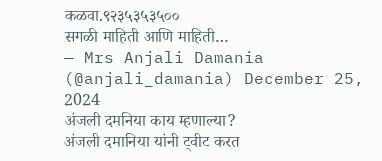कळवा.९२३५३५३५००
सगळी माहिती आणि माहिती…
— Mrs Anjali Damania (@anjali_damania) December 25, 2024
अंजली दमनिया काय म्हणाल्या?
अंजली दमानिया यांनी ट्वीट करत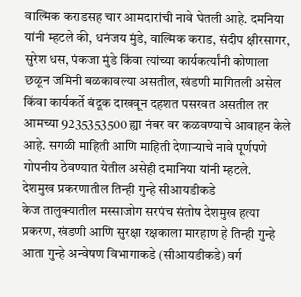वाल्मिक कराडसह चार आमदारांची नावे घेतली आहे. दमनिया यांनी म्हटले की, धनंजय मुंडे, वाल्मिक कराड, संदीप क्षीरसागर, सुरेश धस, पंकजा मुंडे किंवा त्यांच्या कार्यकर्त्यांनी कोणाला छळून जमिनी बळकावल्या असतील, खंडणी मागितली असेल किंवा कार्यकर्ते बंदूक दाखवून दहशत पसरवत असतील तर आमच्या 9235353500 ह्या नंबर वर कळवण्याचे आवाहन केले आहे. सगळी माहिती आणि माहिती देणाऱ्याचे नावे पूर्णपणे गोपनीय ठेवण्यात येतील असेही दमानिया यांनी म्हटले.
देशमुख प्रकरणातील तिन्ही गुन्हे सीआयडीकडे
केज तालुक्यातील मस्साजोग सरपंच संतोष देशमुख हत्या प्रकरण, खंडणी आणि सुरक्षा रक्षकाला मारहाण हे तिन्ही गुन्हे आता गुन्हे अन्वेषण विभागाकडे (सीआयडीकडे) वर्ग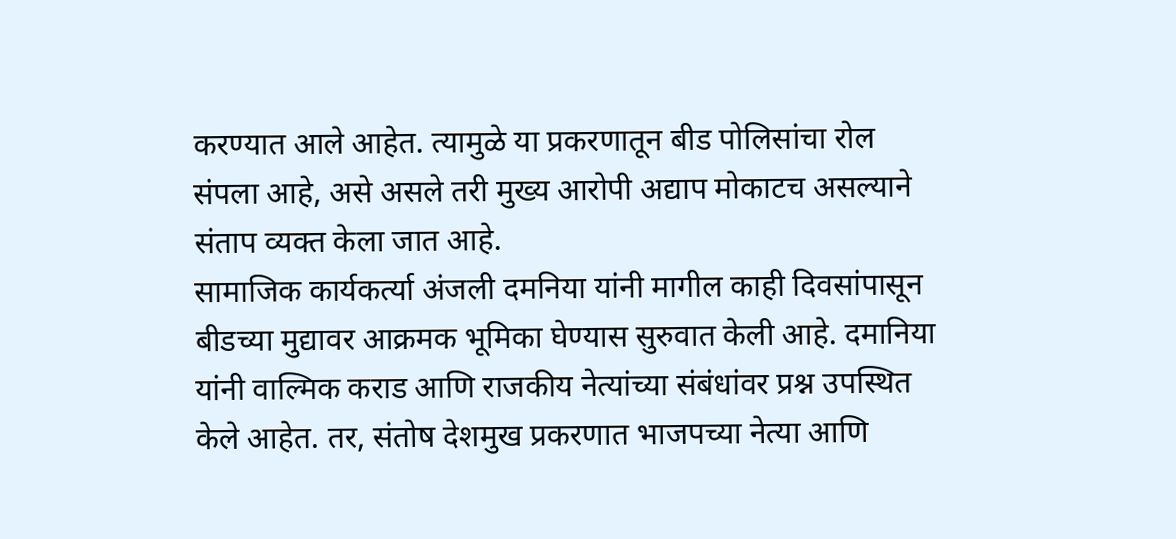करण्यात आले आहेत. त्यामुळे या प्रकरणातून बीड पोलिसांचा रोल संपला आहे, असे असले तरी मुख्य आरोपी अद्याप मोकाटच असल्याने संताप व्यक्त केला जात आहे.
सामाजिक कार्यकर्त्या अंजली दमनिया यांनी मागील काही दिवसांपासून बीडच्या मुद्यावर आक्रमक भूमिका घेण्यास सुरुवात केली आहे. दमानिया यांनी वाल्मिक कराड आणि राजकीय नेत्यांच्या संबंधांवर प्रश्न उपस्थित केले आहेत. तर, संतोष देशमुख प्रकरणात भाजपच्या नेत्या आणि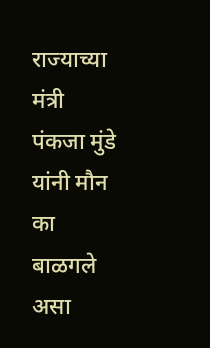राज्याच्या मंत्री पंकजा मुंडे यांनी मौन का बाळगले असा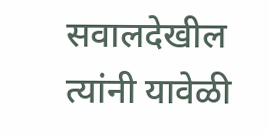सवालदेखील त्यांनी यावेळी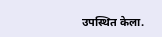उपस्थित केला.